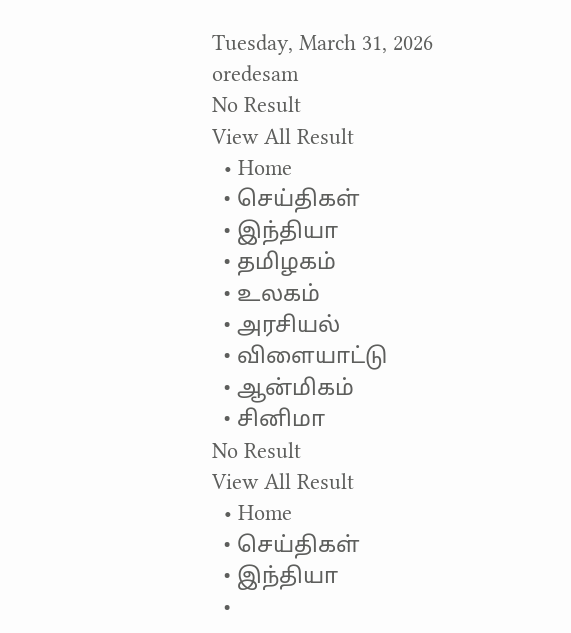Tuesday, March 31, 2026
oredesam
No Result
View All Result
  • Home
  • செய்திகள்
  • இந்தியா
  • தமிழகம்
  • உலகம்
  • அரசியல்
  • விளையாட்டு
  • ஆன்மிகம்
  • சினிமா
No Result
View All Result
  • Home
  • செய்திகள்
  • இந்தியா
  •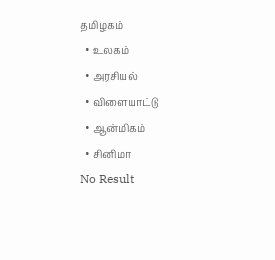தமிழகம்
  • உலகம்
  • அரசியல்
  • விளையாட்டு
  • ஆன்மிகம்
  • சினிமா
No Result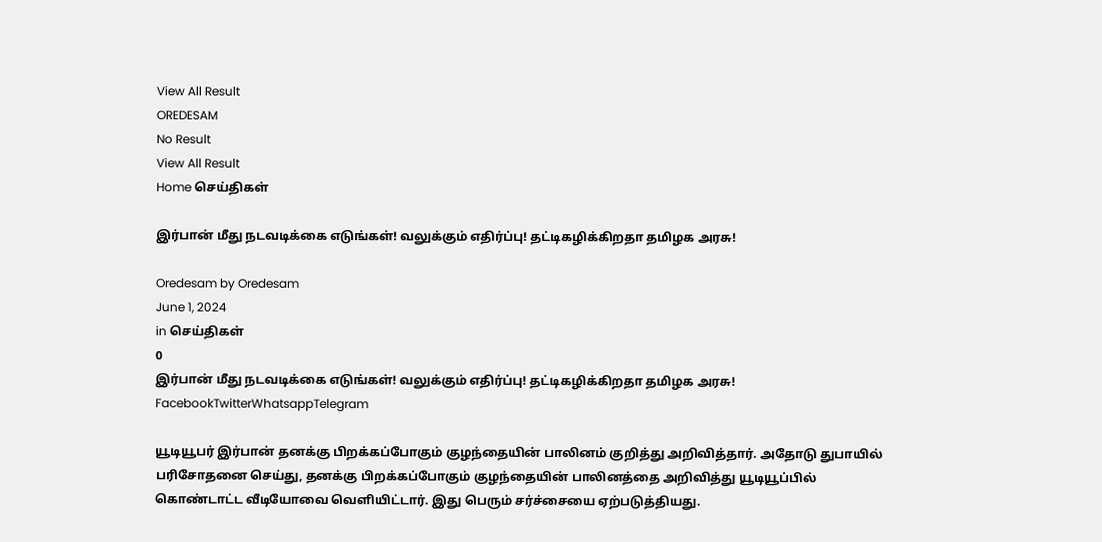View All Result
OREDESAM
No Result
View All Result
Home செய்திகள்

இர்பான் மீது நடவடிக்கை எடுங்கள்! வலுக்கும் எதிர்ப்பு! தட்டிகழிக்கிறதா தமிழக அரசு!

Oredesam by Oredesam
June 1, 2024
in செய்திகள்
0
இர்பான் மீது நடவடிக்கை எடுங்கள்! வலுக்கும் எதிர்ப்பு! தட்டிகழிக்கிறதா தமிழக அரசு!
FacebookTwitterWhatsappTelegram

யூடியூபர் இர்பான் தனக்கு பிறக்கப்போகும் குழந்தையின் பாலினம் குறித்து அறிவித்தார். அதோடு துபாயில் பரிசோதனை செய்து, தனக்கு பிறக்கப்போகும் குழந்தையின் பாலினத்தை அறிவித்து யூடியூப்பில் கொண்டாட்ட வீடியோவை வெளியிட்டார். இது பெரும் சர்ச்சையை ஏற்படுத்தியது.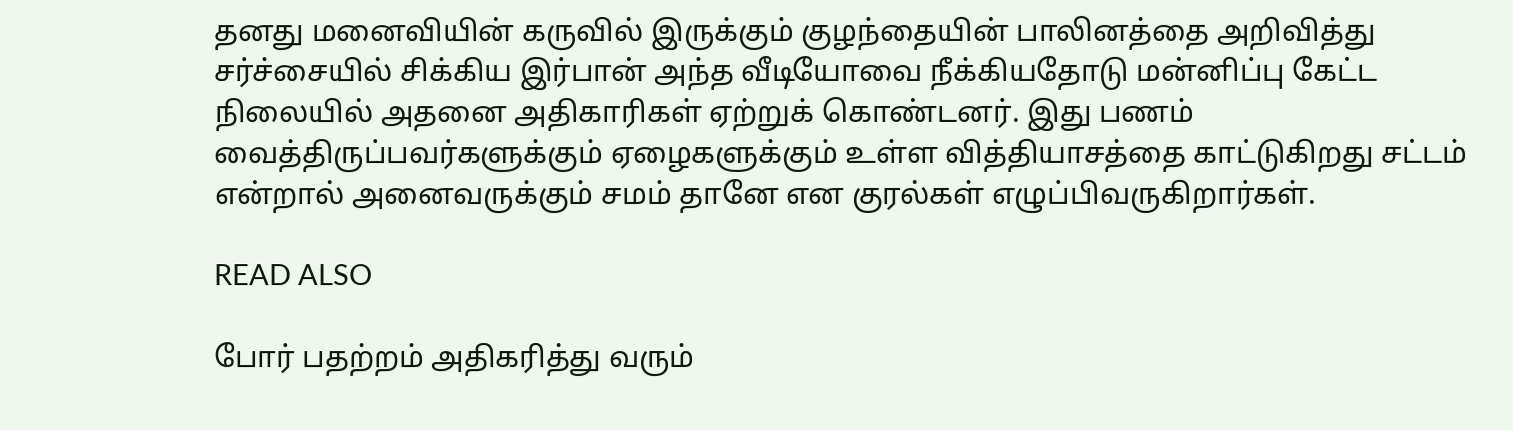தனது மனைவியின் கருவில் இருக்கும் குழந்தையின் பாலினத்தை அறிவித்து சர்ச்சையில் சிக்கிய இர்பான் அந்த வீடியோவை நீக்கியதோடு மன்னிப்பு கேட்ட நிலையில் அதனை அதிகாரிகள் ஏற்றுக் கொண்டனர். இது பணம் வைத்திருப்பவர்களுக்கும் ஏழைகளுக்கும் உள்ள வித்தியாசத்தை காட்டுகிறது சட்டம் என்றால் அனைவருக்கும் சமம் தானே என குரல்கள் எழுப்பிவருகிறார்கள்.

READ ALSO

போர் பதற்றம் அதிகரித்து வரும்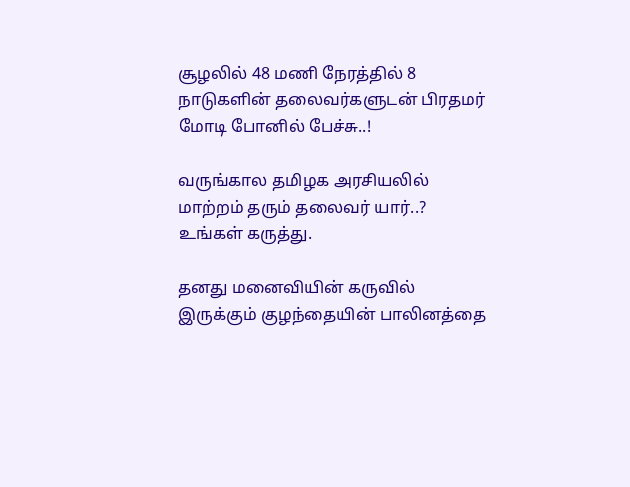சூழலில் 48 மணி நேரத்தில் 8 நாடுகளின் தலைவர்களுடன் பிரதமர் மோடி போனில் பேச்சு..!

வருங்கால தமிழக அரசியலில் மாற்றம் தரும் தலைவர் யார்..? உங்கள் கருத்து.

தனது மனைவியின் கருவில் இருக்கும் குழந்தையின் பாலினத்தை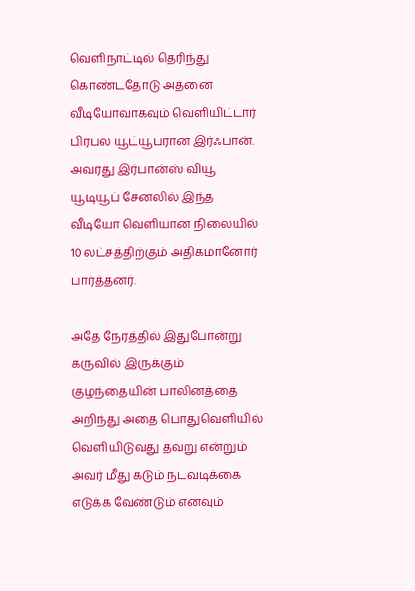வெளிநாட்டில் தெரிந்து கொண்டதோடு அதனை வீடியோவாகவும் வெளியிட்டார் பிரபல யூட்யூபரான இர்ஃபான். அவரது இர்பான்ஸ் வியூ யூடியூப் சேனலில் இந்த வீடியோ வெளியான நிலையில் 10 லட்சத்திற்கும் அதிகமானோர் பார்த்தனர்.

அதே நேரத்தில் இதுபோன்று கருவில் இருக்கும் குழந்தையின் பாலினத்தை அறிந்து அதை பொதுவெளியில் வெளியிடுவது தவறு என்றும் அவர் மீது கடும் நடவடிக்கை எடுக்க வேண்டும் எனவும்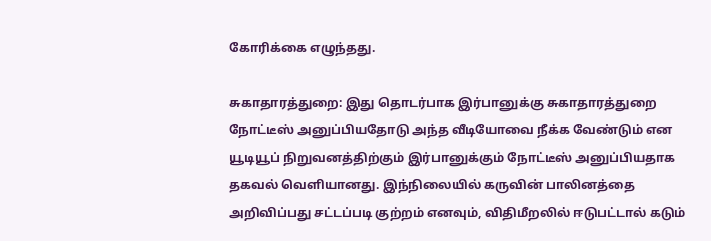கோரிக்கை எழுந்தது.

சுகாதாரத்துறை: இது தொடர்பாக இர்பானுக்கு சுகாதாரத்துறை நோட்டீஸ் அனுப்பியதோடு அந்த வீடியோவை நீக்க வேண்டும் என யூடியூப் நிறுவனத்திற்கும் இர்பானுக்கும் நோட்டீஸ் அனுப்பியதாக தகவல் வெளியானது. இந்நிலையில் கருவின் பாலினத்தை அறிவிப்பது சட்டப்படி குற்றம் எனவும், விதிமீறலில் ஈடுபட்டால் கடும்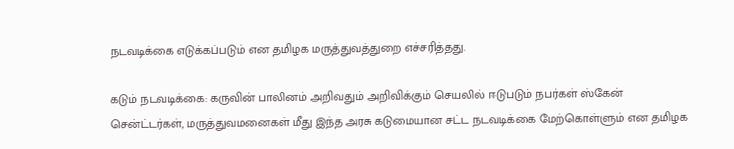நடவடிக்கை எடுக்கப்படும் என தமிழக மருத்துவத்துறை எச்சரித்தது.

கடும் நடவடிக்கை: கருவின் பாலினம் அறிவதும் அறிவிக்கும் செயலில் ஈடுபடும் நபர்கள் ஸ்கேன் சென்ட்டர்கள், மருத்துவமனைகள் மீது இந்த அரசு கடுமையான சட்ட நடவடிக்கை மேற்கொள்ளும் என தமிழக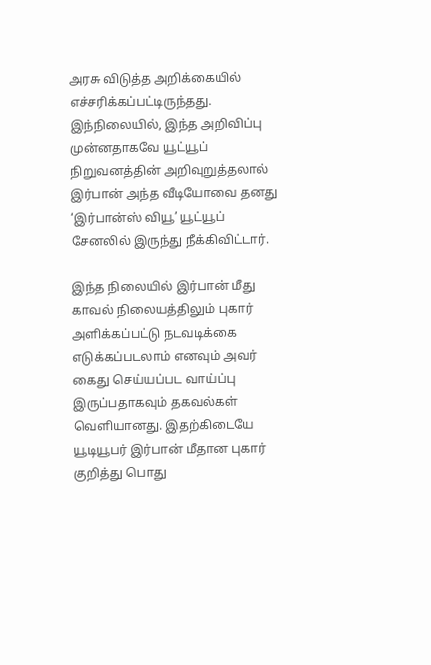அரசு விடுத்த அறிக்கையில் எச்சரிக்கப்பட்டிருந்தது. இந்நிலையில், இந்த அறிவிப்பு முன்னதாகவே யூட்யூப் நிறுவனத்தின் அறிவுறுத்தலால் இர்பான் அந்த வீடியோவை தனது ‘இர்பான்ஸ் வியூ’ யூட்யூப் சேனலில் இருந்து நீக்கிவிட்டார்.

இந்த நிலையில் இர்பான் மீது காவல் நிலையத்திலும் புகார் அளிக்கப்பட்டு நடவடிக்கை எடுக்கப்படலாம் எனவும் அவர் கைது செய்யப்பட வாய்ப்பு இருப்பதாகவும் தகவல்கள் வெளியானது. இதற்கிடையே யூடியூபர் இர்பான் மீதான புகார் குறித்து பொது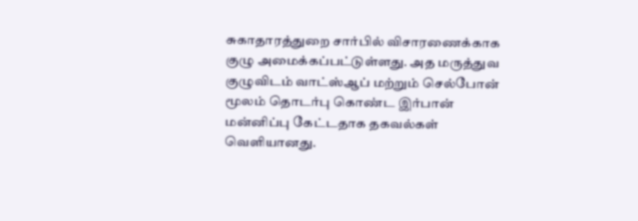சுகாதாரத்துறை சார்பில் விசாரணைக்காக குழு அமைக்கப்பட்டுள்ளது. அத மருத்துவ குழுவிடம் வாட்ஸ்ஆப் மற்றும் செல்போன் மூலம் தொடர்பு கொண்ட இர்பான் மன்னிப்பு கேட்டதாக தகவல்கள் வெளியானது.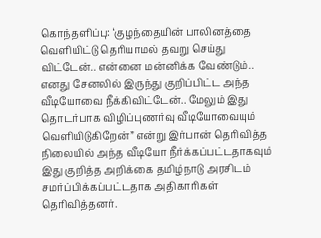கொந்தளிப்பு: ‘குழந்தையின் பாலினத்தை வெளியிட்டு தெரியாமல் தவறு செய்து விட்டேன்.. என்னை மன்னிக்க வேண்டும்.. எனது சேனலில் இருந்து குறிப்பிட்ட அந்த வீடியோவை நீக்கிவிட்டேன்.. மேலும் இது தொடர்பாக விழிப்புணர்வு வீடியோவையும் வெளியிடுகிறேன்” என்று இர்பான் தெரிவித்த நிலையில் அந்த வீடியோ நீர்க்கப்பட்டதாகவும் இது குறித்த அறிக்கை தமிழ்நாடு அரசிடம் சமர்ப்பிக்கப்பட்டதாக அதிகாரிகள் தெரிவித்தனர்.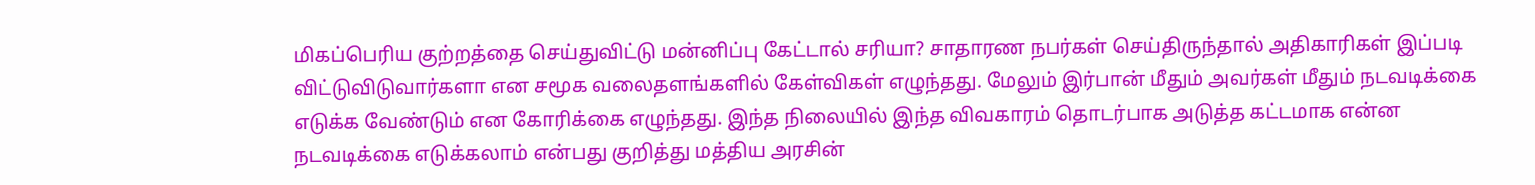மிகப்பெரிய குற்றத்தை செய்துவிட்டு மன்னிப்பு கேட்டால் சரியா? சாதாரண நபர்கள் செய்திருந்தால் அதிகாரிகள் இப்படி விட்டுவிடுவார்களா என சமூக வலைதளங்களில் கேள்விகள் எழுந்தது. மேலும் இர்பான் மீதும் அவர்கள் மீதும் நடவடிக்கை எடுக்க வேண்டும் என கோரிக்கை எழுந்தது. இந்த நிலையில் இந்த விவகாரம் தொடர்பாக அடுத்த கட்டமாக என்ன நடவடிக்கை எடுக்கலாம் என்பது குறித்து மத்திய அரசின்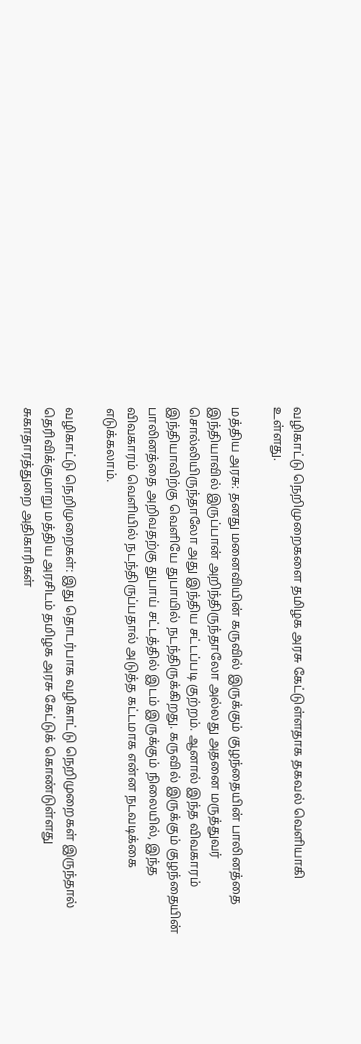வழிகாட்டு நெறிமுறைகளை தமிழக அரசு கேட்டுள்ளதாக தகவல் வெளியாகி உள்ளது.

மத்திய அரசு: தனது மனைவியின் கருவில் இருக்கும் குழந்தையின் பாலினத்தை இந்தியாவில் இருப்பான் அறிந்திருந்தாலோ அல்லது அதனை மருத்துவர் சொல்லியிருந்தாலோ அது இந்திய சட்டப்படி குற்றம். ஆனால் இந்த விவகாரம் இந்தியாவிற்கு வெளியே துபாயில் நடந்திருக்கிறது. கருவில் இருக்கும் குழந்தையின் பாலினத்தை அறிவதற்கு துபாய் சட்டத்தில் இடம் இருக்கும் நிலையில், இந்த விவகாரம் வெளியில் நடந்திருப்பதால் அடுத்த கட்டமாக என்ன நடவடிக்கை எடுக்கலாம்.

வழிகாட்டு நெறிமுறைகள்: இது தொடர்பாக வழிகாட்டு நெறிமுறைகள் இருந்தால் தெரிவிக்குமாறு மத்திய அரசிடம் தமிழக அரசு கேட்டுக் கொண்டுள்ளது சுகாதாரத்துறை அதிகாரிகள்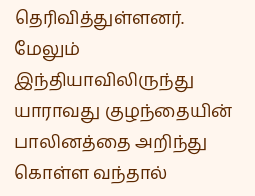தெரிவித்துள்ளனர். மேலும் இந்தியாவிலிருந்து யாராவது குழந்தையின் பாலினத்தை அறிந்து கொள்ள வந்தால்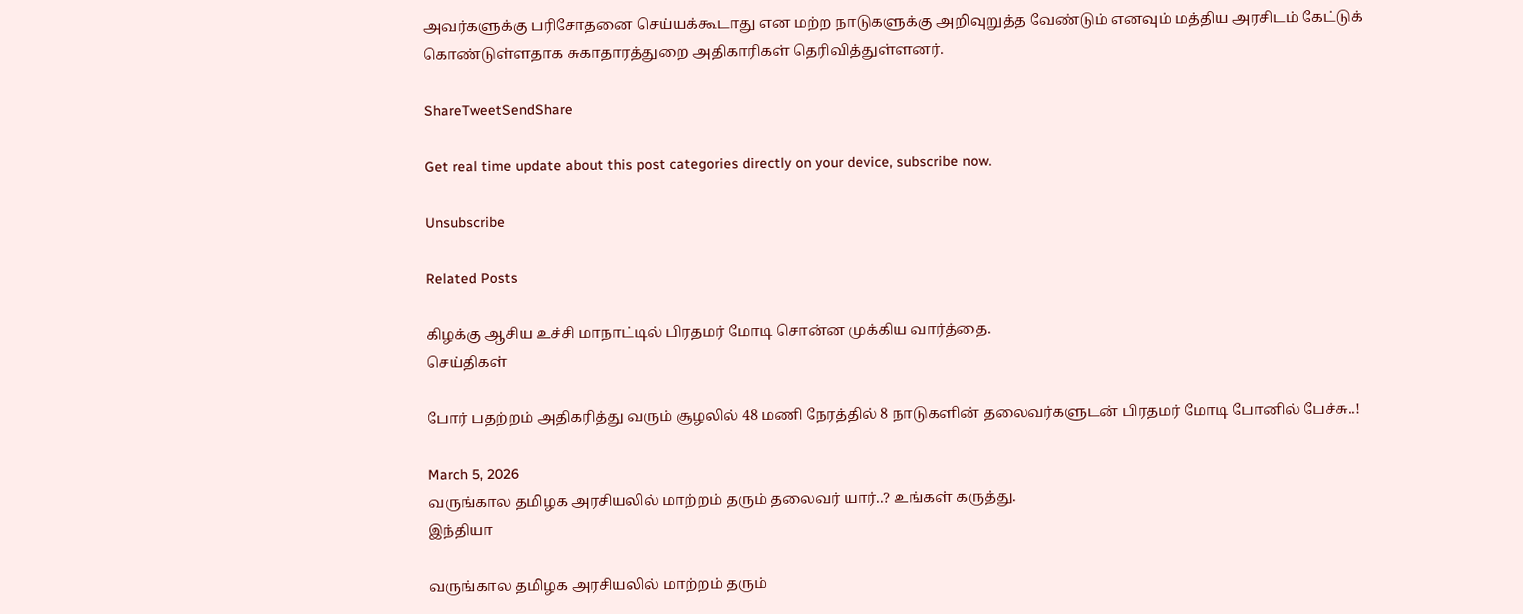அவர்களுக்கு பரிசோதனை செய்யக்கூடாது என மற்ற நாடுகளுக்கு அறிவுறுத்த வேண்டும் எனவும் மத்திய அரசிடம் கேட்டுக் கொண்டுள்ளதாக சுகாதாரத்துறை அதிகாரிகள் தெரிவித்துள்ளனர்.

ShareTweetSendShare

Get real time update about this post categories directly on your device, subscribe now.

Unsubscribe

Related Posts

கிழக்கு ஆசிய உச்சி மாநாட்டில் பிரதமர் மோடி சொன்ன முக்கிய வார்த்தை.
செய்திகள்

போர் பதற்றம் அதிகரித்து வரும் சூழலில் 48 மணி நேரத்தில் 8 நாடுகளின் தலைவர்களுடன் பிரதமர் மோடி போனில் பேச்சு..!

March 5, 2026
வருங்கால தமிழக அரசியலில் மாற்றம் தரும் தலைவர் யார்..? உங்கள் கருத்து.
இந்தியா

வருங்கால தமிழக அரசியலில் மாற்றம் தரும்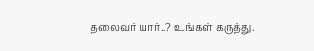தலைவர் யார்..? உங்கள் கருத்து.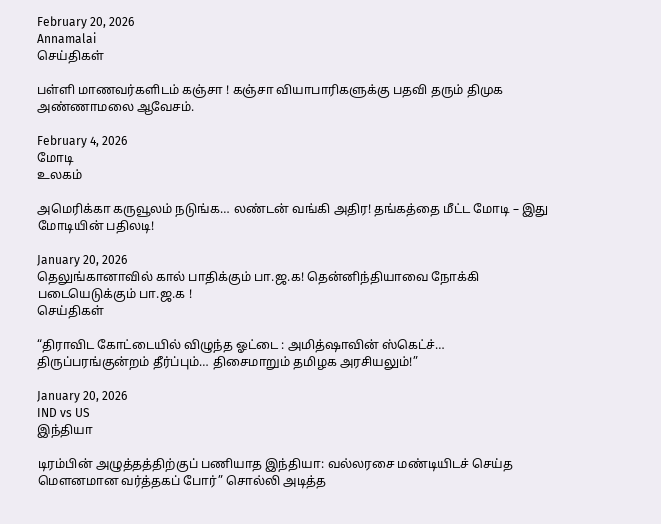February 20, 2026
Annamalai
செய்திகள்

பள்ளி மாணவர்களிடம் கஞ்சா ! கஞ்சா வியாபாரிகளுக்கு பதவி தரும் திமுக அண்ணாமலை ஆவேசம்.

February 4, 2026
மோடி
உலகம்

அமெரிக்கா கருவூலம் நடுங்க… லண்டன் வங்கி அதிர! தங்கத்தை மீட்ட மோடி – இது மோடியின் பதிலடி!

January 20, 2026
தெலுங்கானாவில் கால் பாதிக்கும் பா.ஜ.க! தென்னிந்தியாவை நோக்கி படையெடுக்கும் பா.ஜ.க !
செய்திகள்

“திராவிட கோட்டையில் விழுந்த ஓட்டை : அமித்ஷாவின் ஸ்கெட்ச்… திருப்பரங்குன்றம் தீர்ப்பும்… திசைமாறும் தமிழக அரசியலும்!”

January 20, 2026
IND vs US
இந்தியா

டிரம்பின் அழுத்தத்திற்குப் பணியாத இந்தியா: வல்லரசை மண்டியிடச் செய்த மௌனமான வர்த்தகப் போர்” சொல்லி அடித்த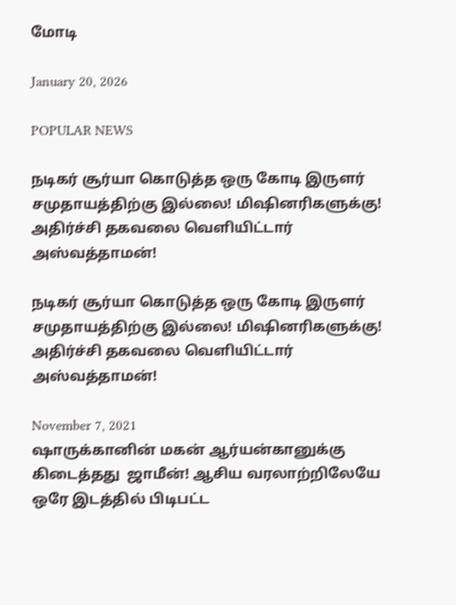மோடி

January 20, 2026

POPULAR NEWS

நடிகர் சூர்யா கொடுத்த ஒரு கோடி இருளர் சமுதாயத்திற்கு இல்லை! மிஷினரிகளுக்கு! அதிர்ச்சி தகவலை வெளியிட்டார் அஸ்வத்தாமன்!

நடிகர் சூர்யா கொடுத்த ஒரு கோடி இருளர் சமுதாயத்திற்கு இல்லை! மிஷினரிகளுக்கு! அதிர்ச்சி தகவலை வெளியிட்டார் அஸ்வத்தாமன்!

November 7, 2021
ஷாருக்கானின் மகன் ஆர்யன்கானுக்கு கிடைத்தது  ஜாமீன்! ஆசிய வரலாற்றிலேயே ஒரே இடத்தில் பிடிபட்ட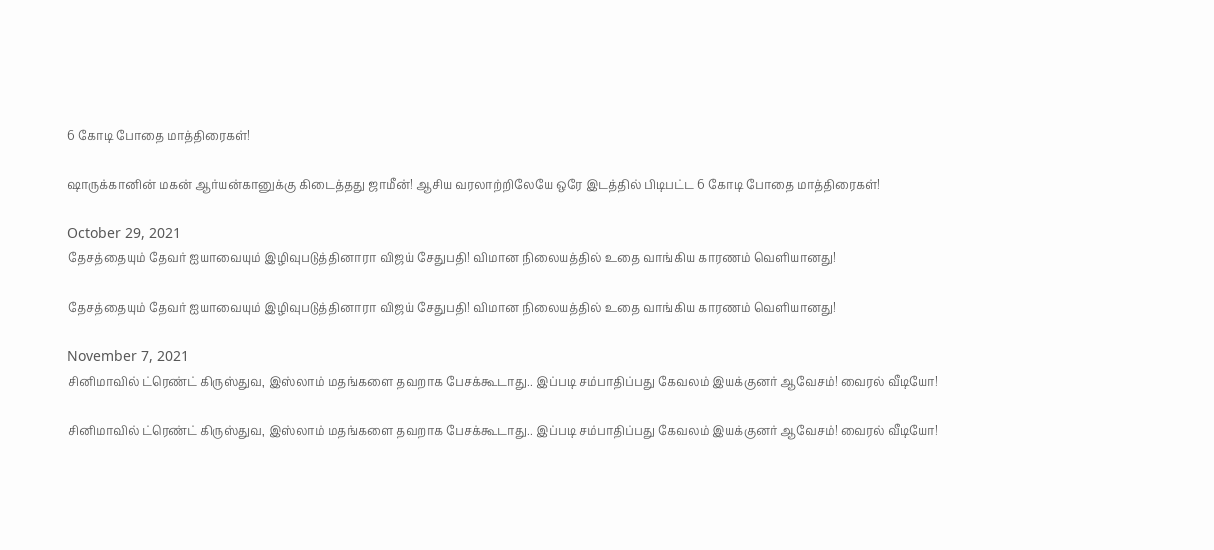6 கோடி போதை மாத்திரைகள்!

ஷாருக்கானின் மகன் ஆர்யன்கானுக்கு கிடைத்தது ஜாமீன்! ஆசிய வரலாற்றிலேயே ஒரே இடத்தில் பிடிபட்ட 6 கோடி போதை மாத்திரைகள்!

October 29, 2021
தேசத்தையும் தேவர் ஐயாவையும் இழிவுபடுத்தினாரா விஜய் சேதுபதி! விமான நிலையத்தில் உதை வாங்கிய காரணம் வெளியானது!

தேசத்தையும் தேவர் ஐயாவையும் இழிவுபடுத்தினாரா விஜய் சேதுபதி! விமான நிலையத்தில் உதை வாங்கிய காரணம் வெளியானது!

November 7, 2021
சினிமாவில் ட்ரெண்ட் கிருஸ்துவ, இஸ்லாம் மதங்களை தவறாக பேசக்கூடாது.. இப்படி சம்பாதிப்பது கேவலம் இயக்குனர் ஆவேசம்! வைரல் வீடியோ!

சினிமாவில் ட்ரெண்ட் கிருஸ்துவ, இஸ்லாம் மதங்களை தவறாக பேசக்கூடாது.. இப்படி சம்பாதிப்பது கேவலம் இயக்குனர் ஆவேசம்! வைரல் வீடியோ!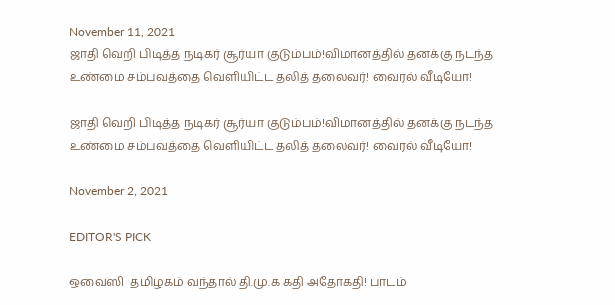November 11, 2021
ஜாதி வெறி பிடித்த நடிகர் சூர்யா குடும்பம்!விமானத்தில் தனக்கு நடந்த உண்மை சம்பவத்தை வெளியிட்ட தலித் தலைவர்! வைரல் வீடியோ!

ஜாதி வெறி பிடித்த நடிகர் சூர்யா குடும்பம்!விமானத்தில் தனக்கு நடந்த உண்மை சம்பவத்தை வெளியிட்ட தலித் தலைவர்! வைரல் வீடியோ!

November 2, 2021

EDITOR'S PICK

ஒவைஸி  தமிழகம் வந்தால் தி.மு.க கதி அதோகதி! பாடம்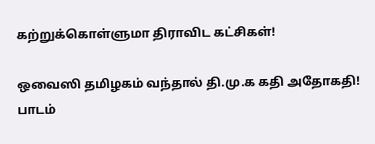கற்றுக்கொள்ளுமா திராவிட கட்சிகள்!

ஒவைஸி தமிழகம் வந்தால் தி.மு.க கதி அதோகதி! பாடம்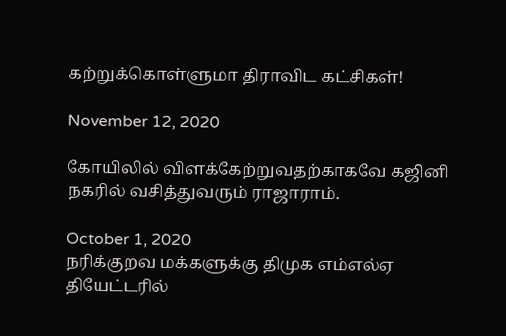கற்றுக்கொள்ளுமா திராவிட கட்சிகள்!

November 12, 2020

கோயிலில் விளக்கேற்றுவதற்காகவே கஜினி நகரில் வசித்துவரும் ராஜாராம்.

October 1, 2020
நரிக்குறவ மக்களுக்கு திமுக எம்எல்ஏ தியேட்டரில்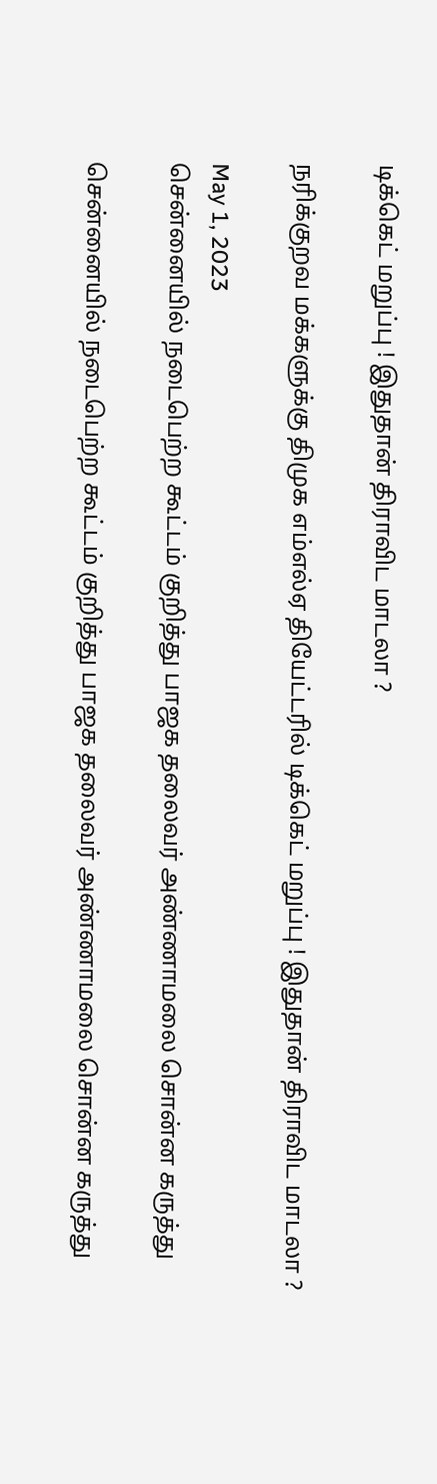டிக்கெட் மறுப்பு ! இதுதான் திராவிட மாடலா ?

நரிக்குறவ மக்களுக்கு திமுக எம்எல்ஏ தியேட்டரில் டிக்கெட் மறுப்பு ! இதுதான் திராவிட மாடலா ?

May 1, 2023
சென்னையில் நடைபெற்ற கூட்டம் குறித்து பாஜக தலைவர் அண்ணாமலை சொன்ன கருத்து

சென்னையில் நடைபெற்ற கூட்டம் குறித்து பாஜக தலைவர் அண்ணாமலை சொன்ன கருத்து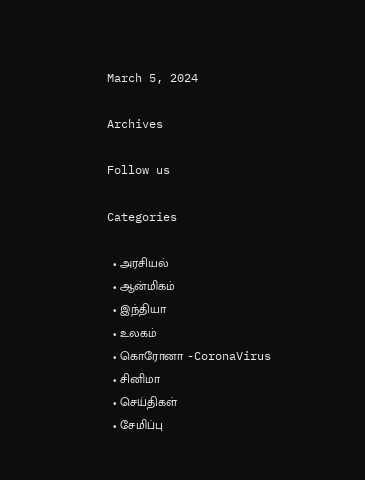March 5, 2024

Archives

Follow us

Categories

  • அரசியல்
  • ஆன்மிகம்
  • இந்தியா
  • உலகம்
  • கொரோனா -CoronaVirus
  • சினிமா
  • செய்திகள்
  • சேமிப்பு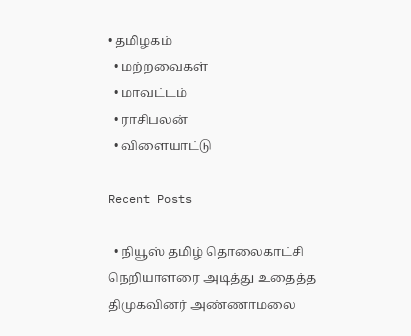• தமிழகம்
  • மற்றவைகள்
  • மாவட்டம்
  • ராசிபலன்
  • விளையாட்டு

Recent Posts

  • நியூஸ் தமிழ் தொலைகாட்சி நெறியாளரை அடித்து உதைத்த திமுகவினர் அண்ணாமலை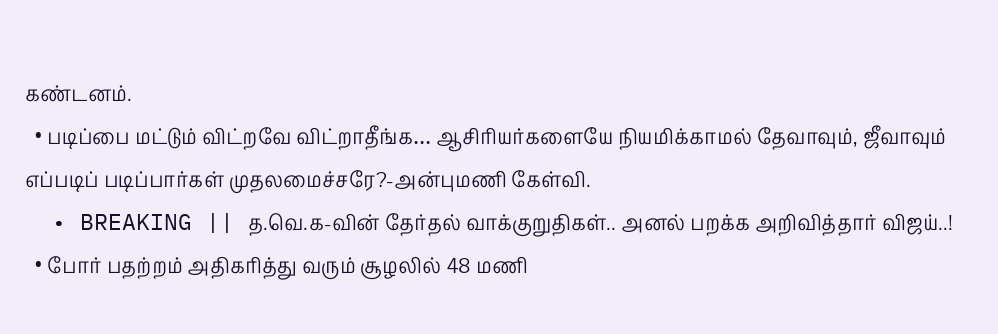கண்டனம்.
  • படிப்பை மட்டும் விட்றவே விட்றாதீங்க… ஆசிரியர்களையே நியமிக்காமல் தேவாவும், ஜீவாவும் எப்படிப் படிப்பார்கள் முதலமைச்சரே?-அன்புமணி கேள்வி.
  • BREAKING || த.வெ.க-வின் தேர்தல் வாக்குறுதிகள்.. அனல் பறக்க அறிவித்தார் விஜய்..!
  • போர் பதற்றம் அதிகரித்து வரும் சூழலில் 48 மணி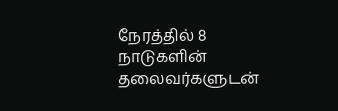நேரத்தில் 8 நாடுகளின் தலைவர்களுடன்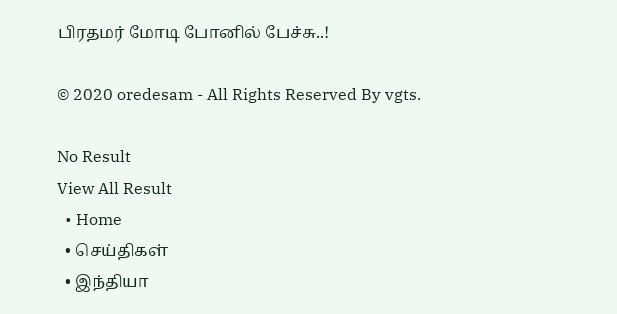பிரதமர் மோடி போனில் பேச்சு..!

© 2020 oredesam - All Rights Reserved By vgts.

No Result
View All Result
  • Home
  • செய்திகள்
  • இந்தியா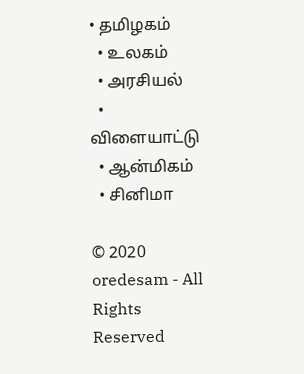• தமிழகம்
  • உலகம்
  • அரசியல்
  • விளையாட்டு
  • ஆன்மிகம்
  • சினிமா

© 2020 oredesam - All Rights Reserved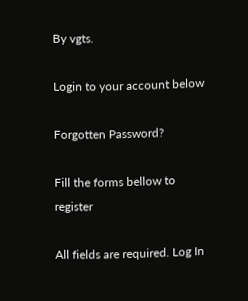By vgts.

Login to your account below

Forgotten Password?

Fill the forms bellow to register

All fields are required. Log In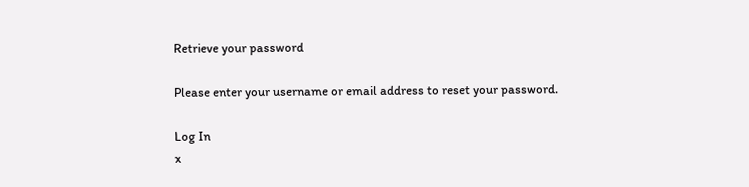Retrieve your password

Please enter your username or email address to reset your password.

Log In
x